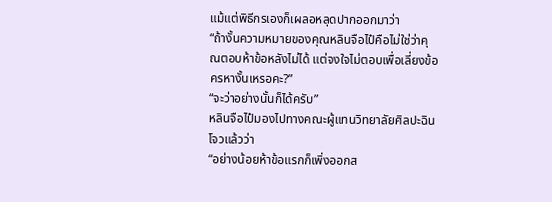แม้แต่พิธีกรเองก็เผลอหลุดปากออกมาว่า
“ถ้างั้นความหมายของคุณหลินจือไป๋คือไม่ใช่ว่าคุณตอบห้าข้อหลังไม่ได้ แต่จงใจไม่ตอบเพื่อเลี่ยงข้อครหางั้นเหรอคะ?”
“จะว่าอย่างนั้นก็ได้ครับ”
หลินจือไป๋มองไปทางคณะผู้แทนวิทยาลัยศิลปะฉินโจวแล้วว่า
“อย่างน้อยห้าข้อแรกก็เพิ่งออกส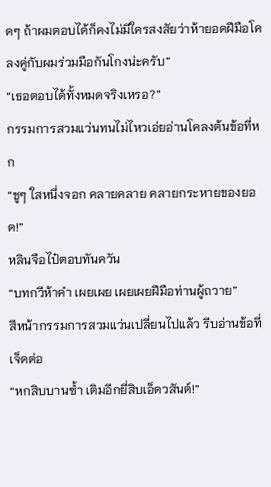ดๆ ถ้าผมตอบได้ก็คงไม่มีใครสงสัยว่าห้ายอดฝีมือโคลงคู่กับผมร่วมมือกันโกงน่ะครับ”
“เธอตอบได้ทั้งหมดจริงเหรอ?”
กรรมการสวมแว่นทนไม่ไหวเอ่ยอ่านโคลงต้นข้อที่หก
“ชูๆ ใสหนึ่งจอก คลายคลาย คลายกระหายของยอด!”
หลินจือไป๋ตอบทันควัน
“บทกวีห้าคำ เผยเผย เผยเผยฝีมือท่านผู้ถวาย”
สีหน้ากรรมการสวมแว่นเปลี่ยนไปแล้ว รีบอ่านข้อที่เจ็ดต่อ
“หกสิบบานซ้ำ เติมอีกยี่สิบเอ็ดวสันต์!”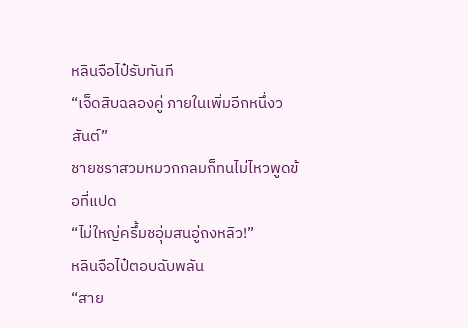หลินจือไป๋รับทันที
“เจ็ดสิบฉลองคู่ ภายในเพิ่มอีกหนึ่งวสันต์”
ชายชราสวมหมวกกลมก็ทนไม่ไหวพูดข้อที่แปด
“ไม่ใหญ่ครึ้มชอุ่มสนอู่ถงหลิว!”
หลินจือไป๋ตอบฉับพลัน
“สาย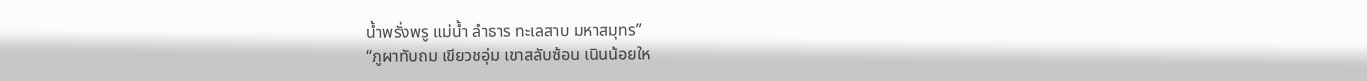น้ำพรั่งพรู แม่น้ำ ลำธาร ทะเลสาบ มหาสมุทร”
“ภูผาทับถม เขียวชอุ่ม เขาสลับซ้อน เนินน้อยให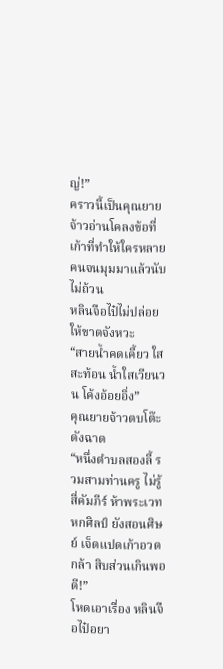ญ่!”
คราวนี้เป็นคุณยายจ้าวอ่านโคลงข้อที่เก้าที่ทำให้ใครหลายคนจนมุมมาแล้วนับไม่ถ้วน
หลินจือไป๋ไม่ปล่อยให้ขาดจังหวะ
“สายน้ำคดเคี้ยว ใสสะท้อน น้ำใสเวียนวน โค้งอ้อยอิ่ง”
คุณยายจ้าวตบโต๊ะดังฉาด
“หนึ่งตำบลสองลี้ รวมสามท่านครู ไม่รู้สี่คัมภีร์ ห้าพระเวท หกศิลป์ ยังสอนศิษย์ เจ็ดแปดเก้าอวดกล้า สิบส่วนเกินพอดี!”
โหดเอาเรื่อง หลินจือไป๋อยา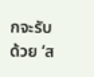กจะรับด้วย ‘ส